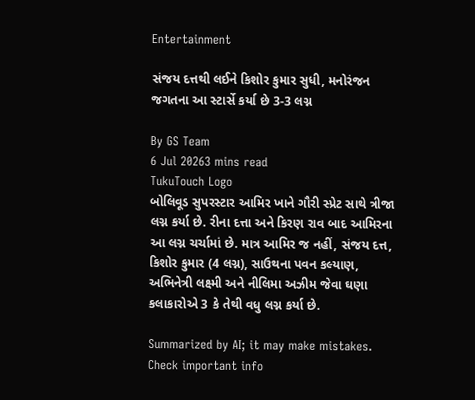Entertainment

સંજય દત્તથી લઈને કિશોર કુમાર સુધી, મનોરંજન જગતના આ સ્ટાર્સે કર્યા છે 3-3 લગ્ન

By GS Team
6 Jul 20263 mins read
TukuTouch Logo
બોલિવૂડ સુપરસ્ટાર આમિર ખાને ગૌરી સ્પ્રેટ સાથે ત્રીજા લગ્ન કર્યા છે. રીના દત્તા અને કિરણ રાવ બાદ આમિરના આ લગ્ન ચર્ચામાં છે. માત્ર આમિર જ નહીં, સંજય દત્ત, કિશોર કુમાર (4 લગ્ન), સાઉથના પવન કલ્યાણ, અભિનેત્રી લક્ષ્મી અને નીલિમા અઝીમ જેવા ઘણા કલાકારોએ 3 કે તેથી વધુ લગ્ન કર્યા છે.

Summarized by AI; it may make mistakes. Check important info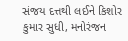સંજય દત્તથી લઈને કિશોર કુમાર સુધી, મનોરંજન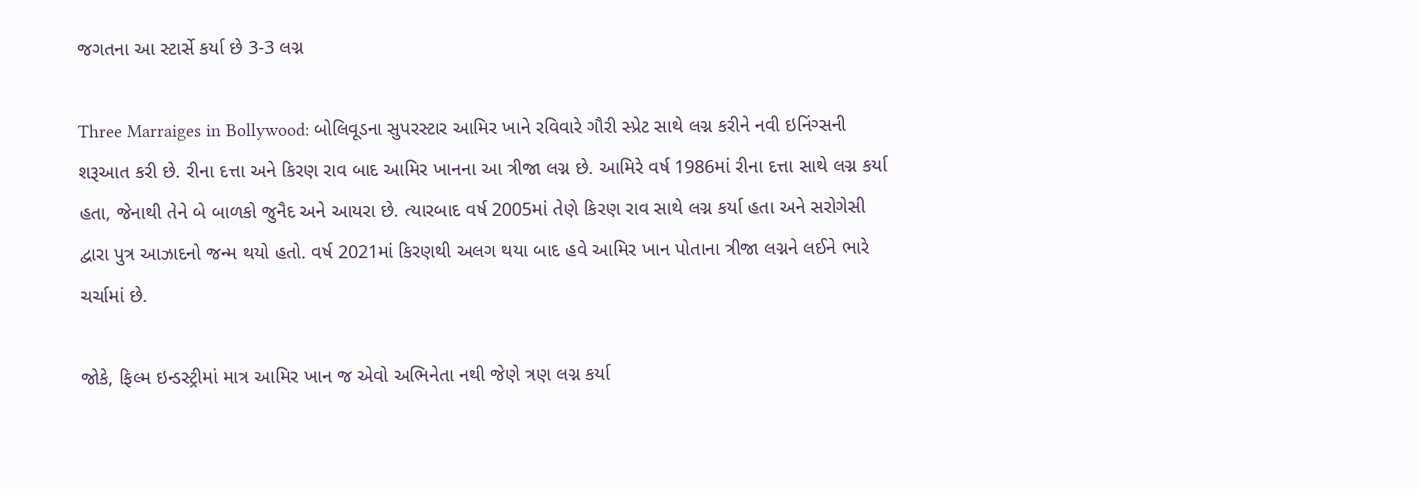જગતના આ સ્ટાર્સે કર્યા છે 3-3 લગ્ન

Three Marraiges in Bollywood: બોલિવૂડના સુપરસ્ટાર આમિર ખાને રવિવારે ગૌરી સ્પ્રેટ સાથે લગ્ન કરીને નવી ઇનિંગ્સની શરૂઆત કરી છે. રીના દત્તા અને કિરણ રાવ બાદ આમિર ખાનના આ ત્રીજા લગ્ન છે. આમિરે વર્ષ 1986માં રીના દત્તા સાથે લગ્ન કર્યા હતા, જેનાથી તેને બે બાળકો જુનૈદ અને આયરા છે. ત્યારબાદ વર્ષ 2005માં તેણે કિરણ રાવ સાથે લગ્ન કર્યા હતા અને સરોગેસી દ્વારા પુત્ર આઝાદનો જન્મ થયો હતો. વર્ષ 2021માં કિરણથી અલગ થયા બાદ હવે આમિર ખાન પોતાના ત્રીજા લગ્નને લઈને ભારે ચર્ચામાં છે.

જોકે, ફિલ્મ ઇન્ડસ્ટ્રીમાં માત્ર આમિર ખાન જ એવો અભિનેતા નથી જેણે ત્રણ લગ્ન કર્યા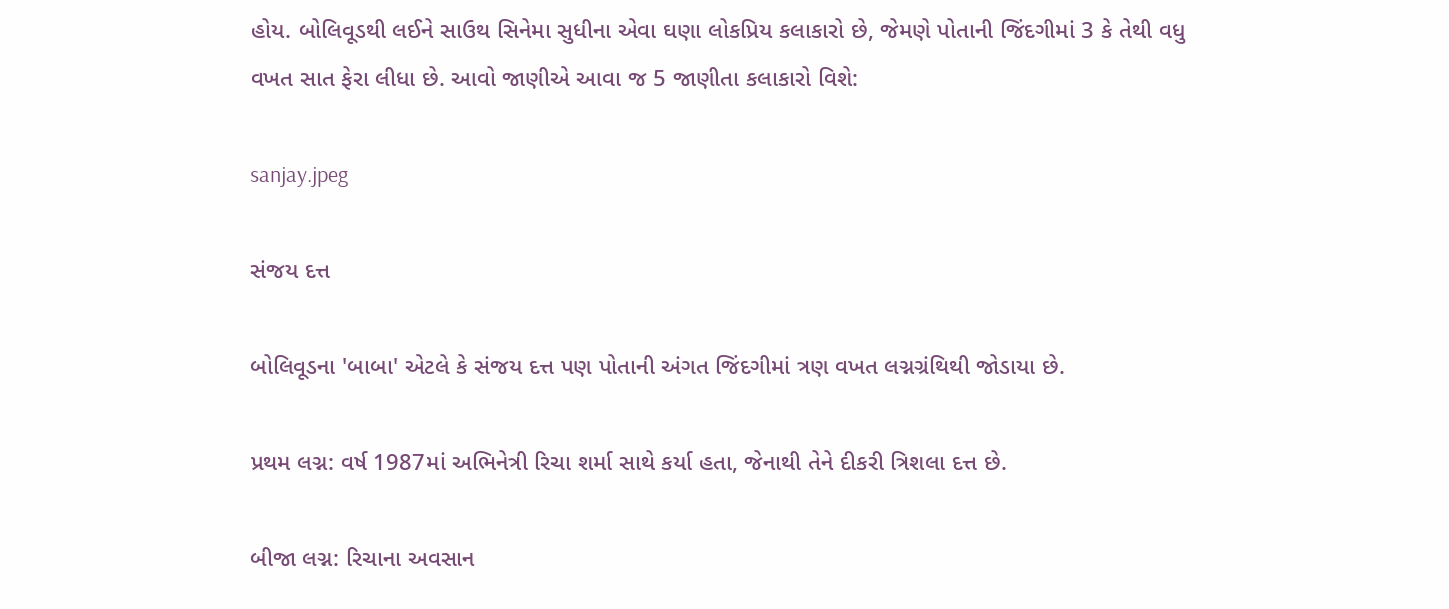હોય. બોલિવૂડથી લઈને સાઉથ સિનેમા સુધીના એવા ઘણા લોકપ્રિય કલાકારો છે, જેમણે પોતાની જિંદગીમાં 3 કે તેથી વધુ વખત સાત ફેરા લીધા છે. આવો જાણીએ આવા જ 5 જાણીતા કલાકારો વિશે:

sanjay.jpeg

સંજય દત્ત

બોલિવૂડના 'બાબા' એટલે કે સંજય દત્ત પણ પોતાની અંગત જિંદગીમાં ત્રણ વખત લગ્નગ્રંથિથી જોડાયા છે.

પ્રથમ લગ્ન: વર્ષ 1987માં અભિનેત્રી રિચા શર્મા સાથે કર્યા હતા, જેનાથી તેને દીકરી ત્રિશલા દત્ત છે.

બીજા લગ્ન: રિચાના અવસાન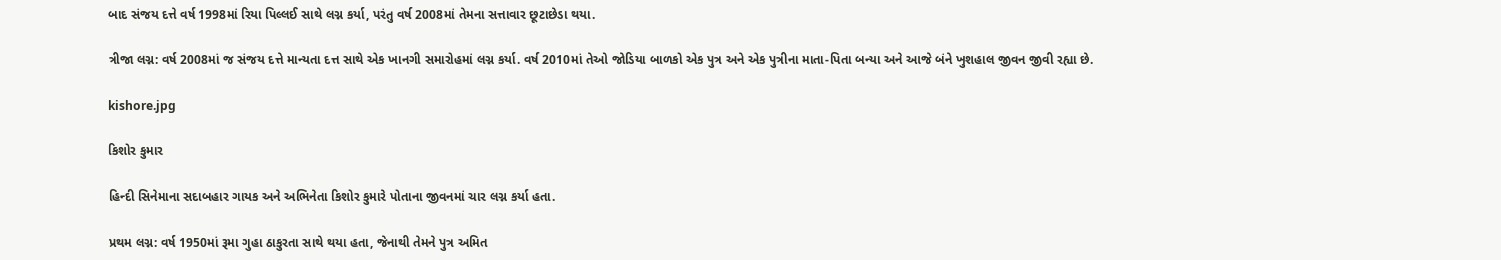બાદ સંજય દત્તે વર્ષ 1998માં રિયા પિલ્લઈ સાથે લગ્ન કર્યા, પરંતુ વર્ષ 2008માં તેમના સત્તાવાર છૂટાછેડા થયા.

ત્રીજા લગ્ન: વર્ષ 2008માં જ સંજય દત્તે માન્યતા દત્ત સાથે એક ખાનગી સમારોહમાં લગ્ન કર્યા. વર્ષ 2010માં તેઓ જોડિયા બાળકો એક પુત્ર અને એક પુત્રીના માતા-પિતા બન્યા અને આજે બંને ખુશહાલ જીવન જીવી રહ્યા છે.

kishore.jpg

કિશોર કુમાર

હિન્દી સિનેમાના સદાબહાર ગાયક અને અભિનેતા કિશોર કુમારે પોતાના જીવનમાં ચાર લગ્ન કર્યા હતા.

પ્રથમ લગ્ન: વર્ષ 1950માં રૂમા ગુહા ઠાકુરતા સાથે થયા હતા, જેનાથી તેમને પુત્ર અમિત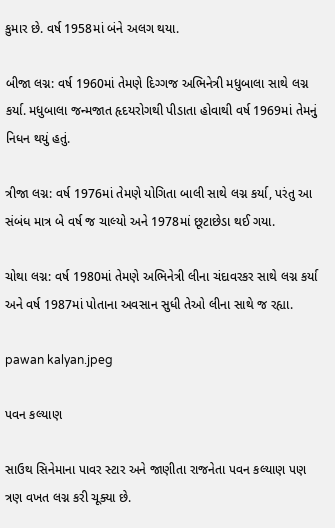કુમાર છે. વર્ષ 1958માં બંને અલગ થયા.

બીજા લગ્ન: વર્ષ 1960માં તેમણે દિગ્ગજ અભિનેત્રી મધુબાલા સાથે લગ્ન કર્યા. મધુબાલા જન્મજાત હૃદયરોગથી પીડાતા હોવાથી વર્ષ 1969માં તેમનું નિધન થયું હતું.

ત્રીજા લગ્ન: વર્ષ 1976માં તેમણે યોગિતા બાલી સાથે લગ્ન કર્યા, પરંતુ આ સંબંધ માત્ર બે વર્ષ જ ચાલ્યો અને 1978માં છૂટાછેડા થઈ ગયા.

ચોથા લગ્ન: વર્ષ 1980માં તેમણે અભિનેત્રી લીના ચંદાવરકર સાથે લગ્ન કર્યા અને વર્ષ 1987માં પોતાના અવસાન સુધી તેઓ લીના સાથે જ રહ્યા.

pawan kalyan.jpeg

પવન કલ્યાણ

સાઉથ સિનેમાના પાવર સ્ટાર અને જાણીતા રાજનેતા પવન કલ્યાણ પણ ત્રણ વખત લગ્ન કરી ચૂક્યા છે.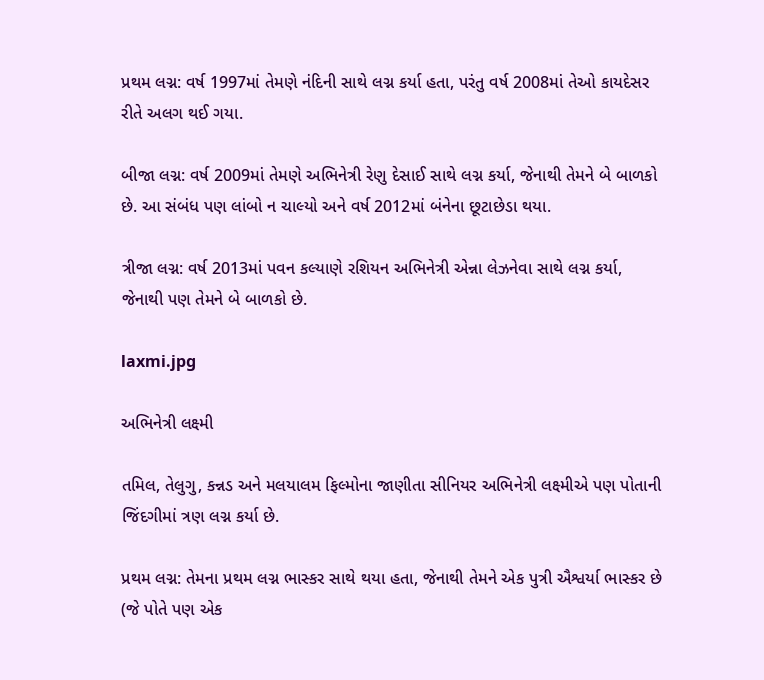પ્રથમ લગ્ન: વર્ષ 1997માં તેમણે નંદિની સાથે લગ્ન કર્યા હતા, પરંતુ વર્ષ 2008માં તેઓ કાયદેસર રીતે અલગ થઈ ગયા.

બીજા લગ્ન: વર્ષ 2009માં તેમણે અભિનેત્રી રેણુ દેસાઈ સાથે લગ્ન કર્યા, જેનાથી તેમને બે બાળકો છે. આ સંબંધ પણ લાંબો ન ચાલ્યો અને વર્ષ 2012માં બંનેના છૂટાછેડા થયા.

ત્રીજા લગ્ન: વર્ષ 2013માં પવન કલ્યાણે રશિયન અભિનેત્રી એન્ના લેઝનેવા સાથે લગ્ન કર્યા, જેનાથી પણ તેમને બે બાળકો છે.

laxmi.jpg

અભિનેત્રી લક્ષ્મી

તમિલ, તેલુગુ, કન્નડ અને મલયાલમ ફિલ્મોના જાણીતા સીનિયર અભિનેત્રી લક્ષ્મીએ પણ પોતાની જિંદગીમાં ત્રણ લગ્ન કર્યા છે.

પ્રથમ લગ્ન: તેમના પ્રથમ લગ્ન ભાસ્કર સાથે થયા હતા, જેનાથી તેમને એક પુત્રી ઐશ્વર્યા ભાસ્કર છે (જે પોતે પણ એક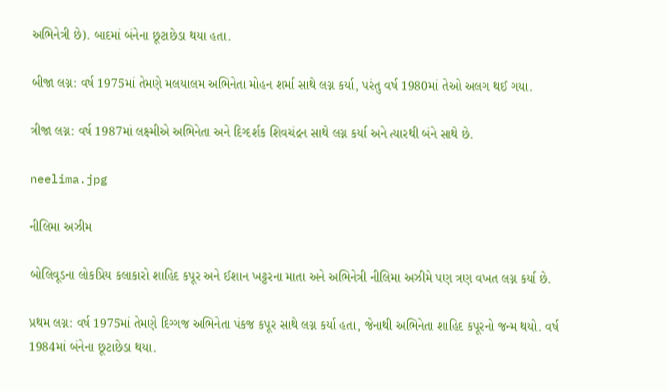અભિનેત્રી છે). બાદમાં બંનેના છૂટાછેડા થયા હતા.

બીજા લગ્ન: વર્ષ 1975માં તેમણે મલયાલમ અભિનેતા મોહન શર્મા સાથે લગ્ન કર્યા, પરંતુ વર્ષ 1980માં તેઓ અલગ થઈ ગયા.

ત્રીજા લગ્ન: વર્ષ 1987માં લક્ષ્મીએ અભિનેતા અને દિગ્દર્શક શિવચંદ્રન સાથે લગ્ન કર્યા અને ત્યારથી બંને સાથે છે.

neelima.jpg

નીલિમા અઝીમ

બોલિવૂડના લોકપ્રિય કલાકારો શાહિદ કપૂર અને ઈશાન ખટ્ટરના માતા અને અભિનેત્રી નીલિમા અઝીમે પણ ત્રણ વખત લગ્ન કર્યા છે.

પ્રથમ લગ્ન: વર્ષ 1975માં તેમણે દિગ્ગજ અભિનેતા પંકજ કપૂર સાથે લગ્ન કર્યા હતા, જેનાથી અભિનેતા શાહિદ કપૂરનો જન્મ થયો. વર્ષ 1984માં બંનેના છૂટાછેડા થયા.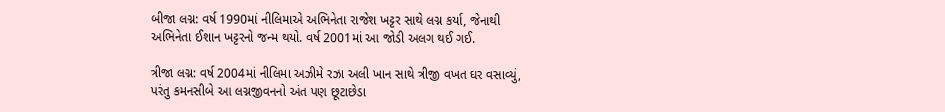બીજા લગ્ન: વર્ષ 1990માં નીલિમાએ અભિનેતા રાજેશ ખટ્ટર સાથે લગ્ન કર્યા, જેનાથી અભિનેતા ઈશાન ખટ્ટરનો જન્મ થયો. વર્ષ 2001માં આ જોડી અલગ થઈ ગઈ.

ત્રીજા લગ્ન: વર્ષ 2004માં નીલિમા અઝીમે રઝા અલી ખાન સાથે ત્રીજી વખત ઘર વસાવ્યું, પરંતુ કમનસીબે આ લગ્નજીવનનો અંત પણ છૂટાછેડા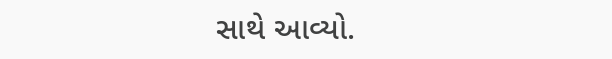સાથે આવ્યો.